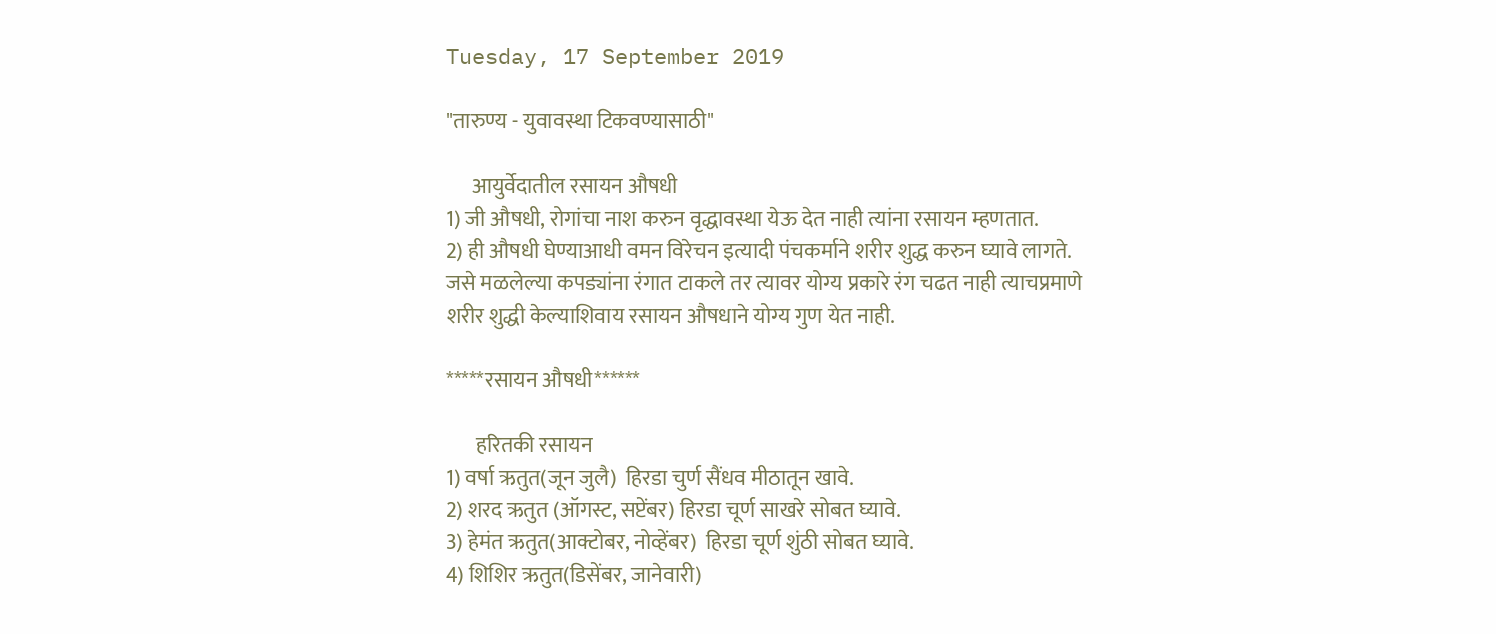Tuesday, 17 September 2019

"तारुण्य - युवावस्था टिकवण्यासाठी"

      आयुर्वेदातील रसायन औषधी
1) जी औषधी, रोगांचा नाश करुन वृद्धावस्था येऊ देत नाही त्यांना रसायन म्हणतात.
2) ही औषधी घेण्याआधी वमन विरेचन इत्यादी पंचकर्माने शरीर शुद्ध करुन घ्यावे लागते. जसे मळलेल्या कपड्यांना रंगात टाकले तर त्यावर योग्य प्रकारे रंग चढत नाही त्याचप्रमाणे शरीर शुद्धी केल्याशिवाय रसायन औषधाने योग्य गुण येत नाही.

*****रसायन औषधी******

       हरितकी रसायन
1) वर्षा ऋतुत(जून जुलै)  हिरडा चुर्ण सैंधव मीठातून खावे.
2) शरद ऋतुत (ऑगस्ट, सप्टेंबर) हिरडा चूर्ण साखरे सोबत घ्यावे.
3) हेमंत ऋतुत(आक्टोबर, नोव्हेंबर)  हिरडा चूर्ण शुंठी सोबत घ्यावे.
4) शिशिर ऋतुत(डिसेंबर, जानेवारी)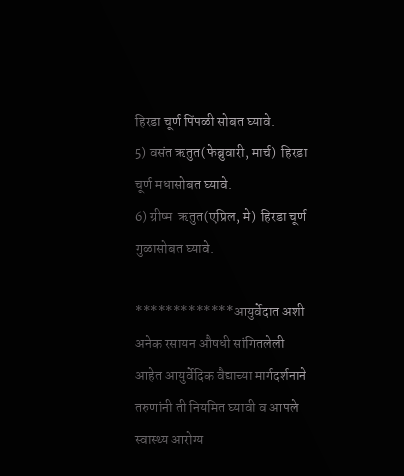हिरडा चूर्ण पिंपळी सोबत घ्यावे.
5) वसंत ऋतुत(फेब्रुवारी, मार्च)  हिरडा चूर्ण मधासोबत घ्यावे.
6) ग्रीष्म  ऋतुत(एप्रिल, मे)  हिरडा चूर्ण गुळासोबत घ्यावे.

*************आयुर्वेदात अशी अनेक रसायन औषधी सांगितलेली आहेत आयुर्वेदिक वैद्याच्या मार्गदर्शनाने तरुणांनी ती नियमित घ्यावी व आपले स्वास्थ्य आरोग्य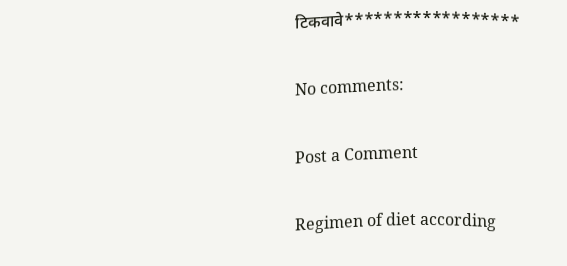टिकवावे******************

No comments:

Post a Comment

Regimen of diet according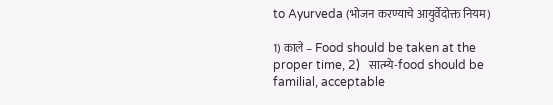to Ayurveda (भोजन करण्याचे आयुर्वेदोक्त नियम)

1) काले – Food should be taken at the proper time, 2)   सात्म्ये-food should be familial, acceptable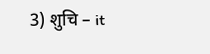3) शुचि – it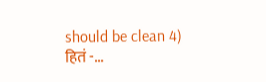should be clean 4) हितं -...